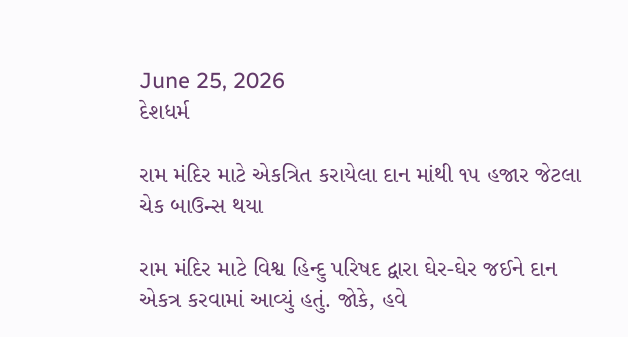June 25, 2026
દેશધર્મ

રામ મંદિર માટે એકત્રિત કરાયેલા દાન માંથી ૧૫ હજાર જેટલા ચેક બાઉન્સ થયા

રામ મંદિર માટે વિશ્વ હિન્દુ પરિષદ દ્વારા ઘેર-ઘેર જઈને દાન એકત્ર કરવામાં આવ્યું હતું. જોકે, હવે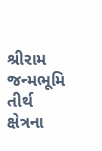શ્રીરામ જન્મભૂમિ તીર્થ ક્ષેત્રના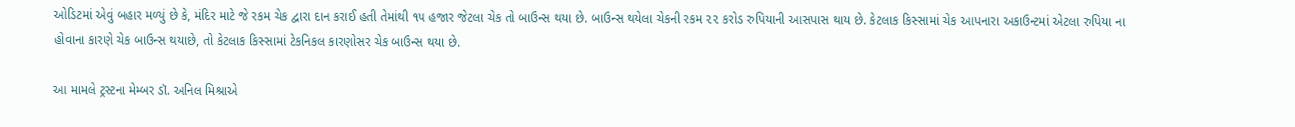ઓડિટમાં એવું બહાર મળ્યું છે કે, મંદિર માટે જે રકમ ચેક દ્વારા દાન કરાઈ હતી તેમાંથી ૧૫ હજાર જેટલા ચેક તો બાઉન્સ થયા છે. બાઉન્સ થયેલા ચેકની રકમ ૨૨ કરોડ રુપિયાની આસપાસ થાય છે. કેટલાક કિસ્સામાં ચેક આપનારા અકાઉન્ટમાં એટલા રુપિયા ના હોવાના કારણે ચેક બાઉન્સ થયાછે, તો કેટલાક કિસ્સામાં ટેકનિકલ કારણોસર ચેક બાઉન્સ થયા છે.

આ મામલે ટ્રસ્ટના મેમ્બર ડૉ. અનિલ મિશ્રાએ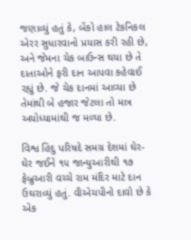જણાવ્યું હતું કે, બેંકો હાલ ટેકનિકલ એરર સુધારવાનો પ્રયાસ કરી રહી છે, અને જેમના ચેક બાઉન્સ થયા છે તે દાતાઓને ફરી દાન આપવા કહેવાઈ રહ્યું છે. જે ચેક દાનમાં આવ્યા છે તેમાંથી બે હજાર જેટલા તો માત્ર અયોધ્યામાંથી જ મળ્યા છે.

વિશ્વ હિંદુ પરિષદે સમગ્ર દેશમાં ઘેર-ઘેર જઈને ૧૫ જાન્યુઆરીથી ૧૭ ફેબ્રુઆરી વચ્ચે રામ મંદિર માટે દાન ઉઘરાવ્યું હતું. વીએચપીનો દાવો છે કે એક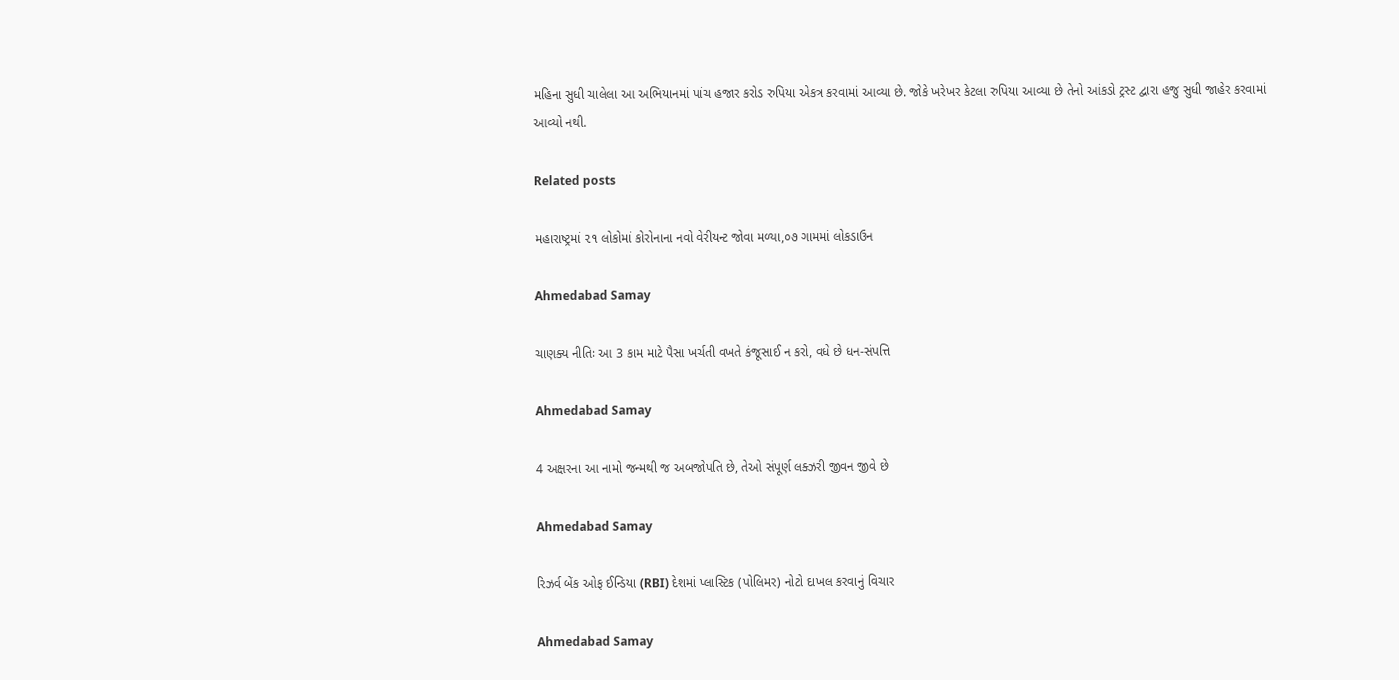મહિના સુધી ચાલેલા આ અભિયાનમાં પાંચ હજાર કરોડ રુપિયા એકત્ર કરવામાં આવ્યા છે. જોકે ખરેખર કેટલા રુપિયા આવ્યા છે તેનો આંકડો ટ્રસ્ટ દ્વારા હજુ સુધી જાહેર કરવામાં આવ્યો નથી.

Related posts

મહારાષ્ટ્રમાં ૨૧ લોકોમાં કોરોનાના નવો વેરીયન્ટ જોવા મળ્યા,૦૭ ગામમાં લોકડાઉન

Ahmedabad Samay

ચાણક્ય નીતિઃ આ 3 કામ માટે પૈસા ખર્ચતી વખતે કંજૂસાઈ ન કરો, વધે છે ધન-સંપત્તિ

Ahmedabad Samay

4 અક્ષરના આ નામો જન્મથી જ અબજોપતિ છે, તેઓ સંપૂર્ણ લક્ઝરી જીવન જીવે છે

Ahmedabad Samay

રિઝર્વ બેંક ઓફ ઈન્‍ડિયા (RBI) દેશમાં પ્‍લાસ્‍ટિક (પોલિમર) નોટો દાખલ કરવાનું વિચાર

Ahmedabad Samay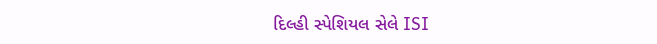દિલ્હી સ્‍પેશિયલ સેલે ISI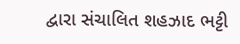દ્વારા સંચાલિત શહઝાદ ભટ્ટી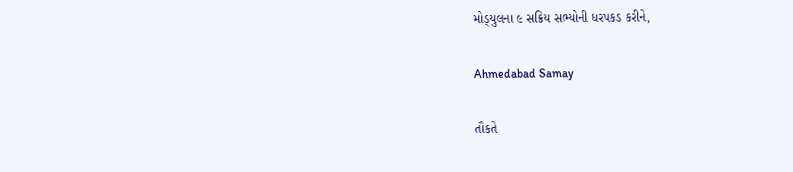મોડ્‍યુલના ૯ સક્રિય સભ્‍યોની ધરપકડ કરીને,

Ahmedabad Samay

તૌકતે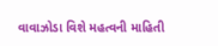વાવાઝોડા વિશે મહત્વની માહિતી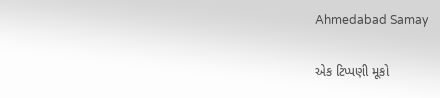Ahmedabad Samay

એક ટિપ્પણી મૂકો